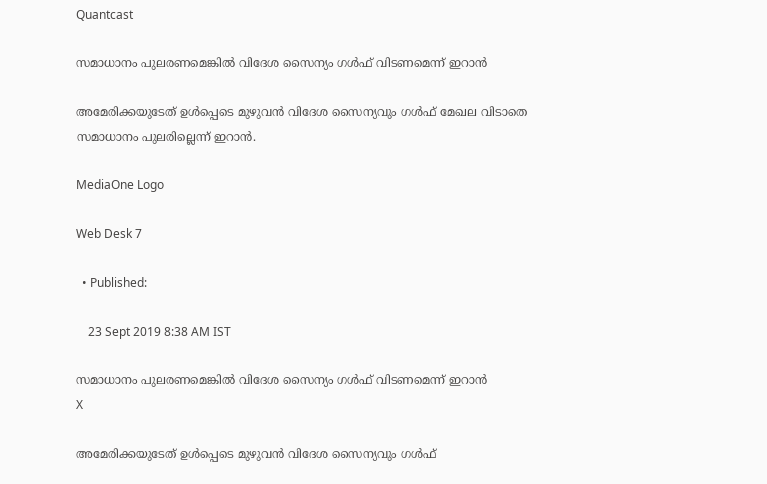Quantcast

സമാധാനം പുലരണമെങ്കില്‍ വിദേശ സൈന്യം ഗള്‍ഫ് വിടണമെന്ന് ഇറാന്‍

അമേരിക്കയുടേത് ഉൾപ്പെടെ മുഴുവൻ വിദേശ സൈന്യവും ഗൾഫ് മേഖല വിടാതെ സമാധാനം പുലരില്ലെന്ന് ഇറാൻ.

MediaOne Logo

Web Desk 7

  • Published:

    23 Sept 2019 8:38 AM IST

സമാധാനം പുലരണമെങ്കില്‍ വിദേശ സൈന്യം ഗള്‍ഫ് വിടണമെന്ന് ഇറാന്‍
X

അമേരിക്കയുടേത് ഉൾപ്പെടെ മുഴുവൻ വിദേശ സൈന്യവും ഗൾഫ്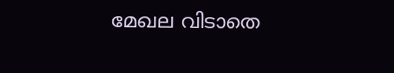മേഖല വിടാതെ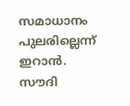സമാധാനം പുലരില്ലെന്ന് ഇറാൻ. സൗദി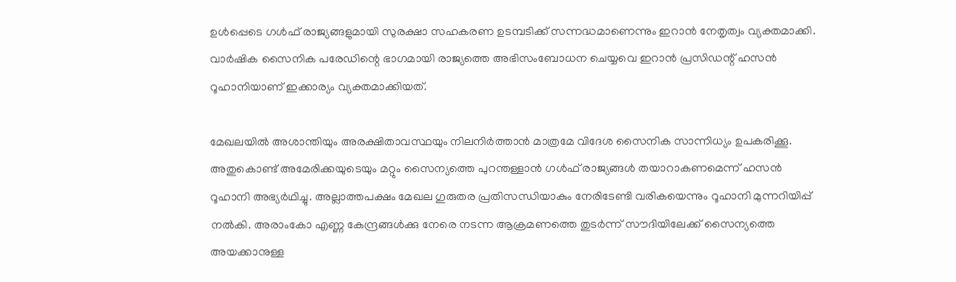ഉൾപ്പെടെ ഗൾഫ് രാജ്യങ്ങളുമായി സുരക്ഷാ സഹകരണ ഉടമ്പടിക്ക് സന്നദ്ധമാണെന്നും ഇറാൻ നേതൃത്വം വ്യക്തമാക്കി. വാർഷിക സൈനിക പരേഡിന്റെ ഭാഗമായി രാജ്യത്തെ അഭിസംബോധന ചെയ്യവെ ഇറാൻ പ്രസിഡന്റ് ഹസൻ റൂഹാനിയാണ് ഇക്കാര്യം വ്യക്തമാക്കിയത്.

മേഖലയിൽ അശാന്തിയും അരക്ഷിതാവസ്ഥയും നിലനിർത്താൻ മാത്രമേ വിദേശ സൈനിക സാന്നിധ്യം ഉപകരിക്കൂ. അതുകൊണ്ട് അമേരിക്കയുടെയും മറ്റും സൈന്യത്തെ പുറന്തള്ളാൻ ഗൾഫ് രാജ്യങ്ങൾ തയാറാകണമെന്ന് ഹസൻ റൂഹാനി അഭ്യർഥിച്ചു. അല്ലാത്തപക്ഷം മേഖല ഗുരുതര പ്രതിസന്ധിയാകും നേരിടേണ്ടി വരികയെന്നും റൂഹാനി മുന്നറിയിപ്പ് നൽകി. അരാംകോ എണ്ണ കേന്ദ്രങ്ങൾക്കു നേരെ നടന്ന ആക്രമണത്തെ തുടർന്ന് സൗദിയിലേക്ക് സൈന്യത്തെ അയക്കാനുള്ള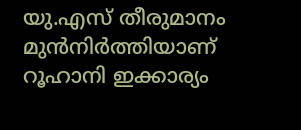യു.എസ് തീരുമാനം മുൻനിർത്തിയാണ് റൂഹാനി ഇക്കാര്യം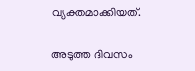വ്യക്തമാക്കിയത്.

അടുത്ത ദിവസം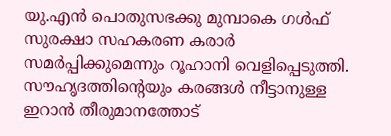യു.എൻ പൊതുസഭക്കു മുമ്പാകെ ഗൾഫ് സുരക്ഷാ സഹകരണ കരാർ സമർപ്പിക്കുമെന്നും റൂഹാനി വെളിപ്പെടുത്തി. സൗഹൃദത്തിന്റെയും കരങ്ങൾ നീട്ടാനുള്ള ഇറാൻ തീരുമാനത്തോട്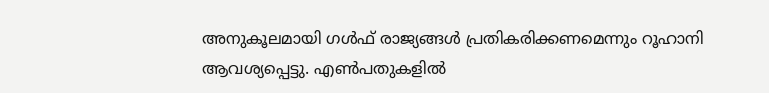അനുകൂലമായി ഗൾഫ് രാജ്യങ്ങൾ പ്രതികരിക്കണമെന്നും റൂഹാനി ആവശ്യപ്പെട്ടു. എൺപതുകളിൽ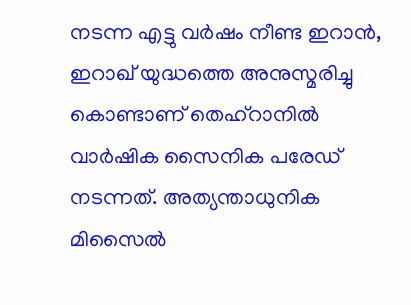നടന്ന എട്ടു വർഷം നീണ്ട ഇറാൻ, ഇറാഖ് യുദ്ധത്തെ അനുസ്മരിച്ചു കൊണ്ടാണ് തെഹ്റാനിൽ വാർഷിക സൈനിക പരേഡ് നടന്നത്. അത്യന്താധുനിക മിസൈൽ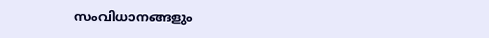സംവിധാനങ്ങളും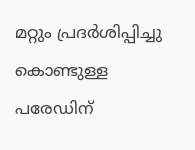മറ്റും പ്രദർശിപ്പിച്ചു കൊണ്ടുള്ള പരേഡിന്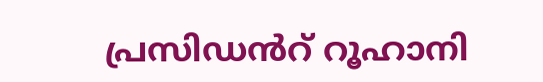പ്രസിഡൻറ് റൂഹാനി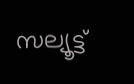സല്യൂട്ട്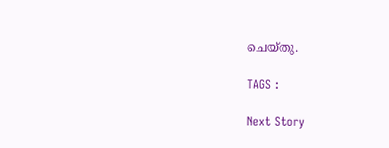ചെയ്തു.

TAGS :

Next Story